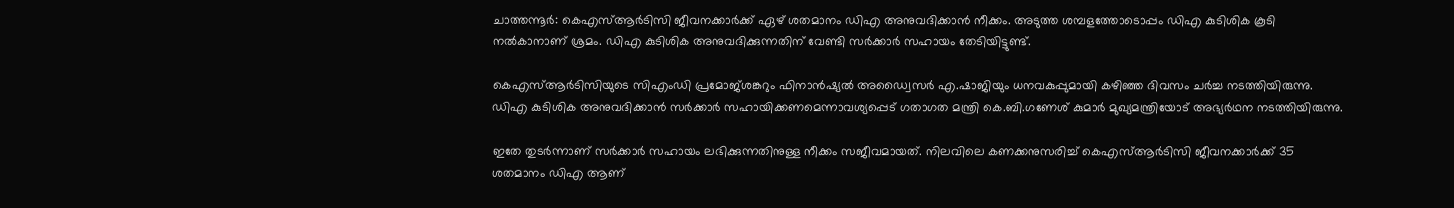ചാത്തന്നൂർ: കെഎസ്ആർടിസി ജീവനക്കാർക്ക് ഏഴ് ശതമാനം ഡിഎ അനുവദിക്കാൻ നീക്കം. അടുത്ത ശമ്പളത്തോടൊപ്പം ഡിഎ കുടിശിക കൂടി നൽകാനാണ് ശ്രമം. ഡിഎ കുടിശിക അനുവദിക്കുന്നതിന് വേണ്ടി സർക്കാർ സഹായം തേടിയിട്ടുണ്ട്.

കെഎസ്ആർടിസിയുടെ സിഎംഡി പ്രമോജ്ശങ്കറും ഫിനാൻഷ്യൽ അഡ്വൈസർ എ.ഷാജിയും ധനവകുപ്പുമായി കഴിഞ്ഞ ദിവസം ചർച്ച നടത്തിയിരുന്നു. ഡിഎ കുടിശിക അനുവദിക്കാൻ സർക്കാർ സഹായിക്കണമെന്നാവശ്യപ്പെട് ഗതാഗത മന്ത്രി കെ.ബി.ഗണേശ് കുമാർ മുഖ്യമന്ത്രിയോട് അഭ്യർഥന നടത്തിയിരുന്നു.

ഇതേ തുടർന്നാണ് സർക്കാർ സഹായം ലഭിക്കുന്നതിനുള്ള നീക്കം സജീവമായത്. നിലവിലെ കണക്കനുസരിച്ച് കെഎസ്ആർടിസി ജീവനക്കാർക്ക് 35 ശതമാനം ഡിഎ ആണ്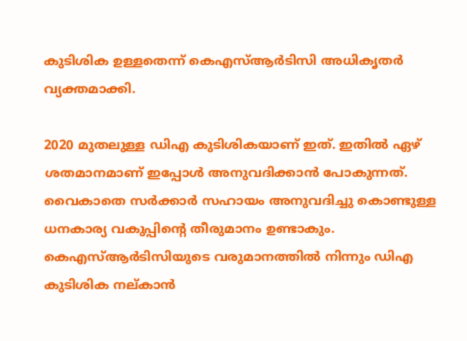കുടിശിക ഉള്ളതെന്ന് കെഎസ്ആർടിസി അധികൃതർ വ്യക്തമാക്കി.

2020 മുതലുള്ള ഡിഎ കുടിശികയാണ് ഇത്. ഇതിൽ ഏഴ് ശതമാനമാണ് ഇപ്പോൾ അനുവദിക്കാൻ പോകുന്നത്. വൈകാതെ സർക്കാർ സഹായം അനുവദിച്ചു കൊണ്ടുള്ള ധനകാര്യ വകുപ്പിന്‍റെ തീരുമാനം ഉണ്ടാകും. കെഎസ്ആർടിസിയുടെ വരുമാനത്തിൽ നിന്നും ഡിഎ കുടിശിക നല്കാൻ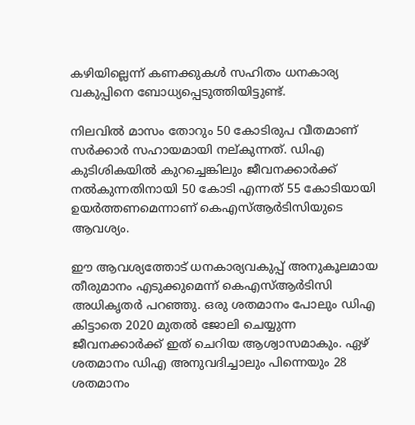കഴിയില്ലെന്ന് കണക്കുകൾ സഹിതം ധനകാര്യ വകുപ്പിനെ ബോധ്യപ്പെടുത്തിയിട്ടുണ്ട്.

നിലവിൽ മാസം തോറും 50 കോടിരുപ വീതമാണ് സർക്കാർ സഹായമായി നല്കുന്നത്. ഡിഎ കുടിശികയിൽ കുറച്ചെങ്കിലും ജീവനക്കാർക്ക് നൽകുന്നതിനായി 50 കോടി എന്നത് 55 കോടിയായി ഉയർത്തണമെന്നാണ് കെഎസ്ആർടിസിയുടെ ആവശ്യം.

ഈ ആവശ്യത്തോട് ധനകാര്യവകുപ്പ് അനുകൂലമായ തീരുമാനം എടുക്കുമെന്ന് കെഎസ്ആർടിസി അധികൃതർ പറഞ്ഞു. ഒരു ശതമാനം പോലും ഡിഎ കിട്ടാതെ 2020 മുതൽ ജോലി ചെയ്യുന്ന ജീവനക്കാർക്ക് ഇത് ചെറിയ ആശ്വാസമാകും. ഏഴ് ശതമാനം ഡിഎ അനുവദിച്ചാലും പിന്നെയും 28 ശതമാനം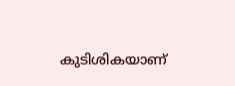കുടിശികയാണ്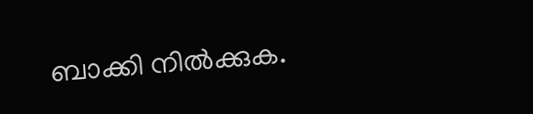ബാക്കി നിൽക്കുക.